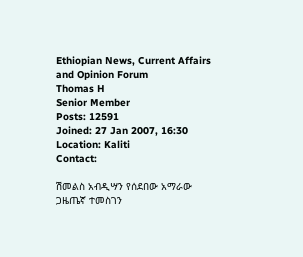Ethiopian News, Current Affairs and Opinion Forum
Thomas H
Senior Member
Posts: 12591
Joined: 27 Jan 2007, 16:30
Location: Kaliti
Contact:

ሽመልስ አብዲሣን የሰደበው አማራው ጋዜጤኛ ተመስገን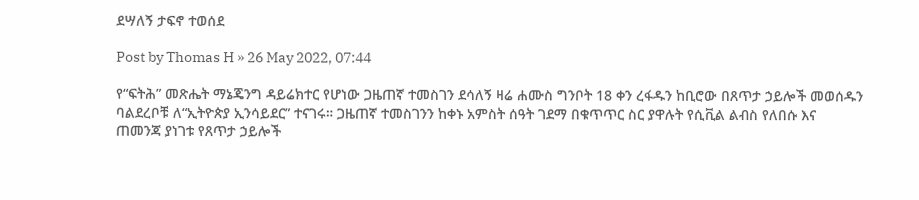ደሣለኝ ታፍኖ ተወሰደ

Post by Thomas H » 26 May 2022, 07:44

የ“ፍትሕ” መጽሔት ማኔጄንግ ዳይሬክተር የሆነው ጋዜጠኛ ተመስገን ደሳለኝ ዛሬ ሐሙስ ግንቦት 18 ቀን ረፋዱን ከቢሮው በጸጥታ ኃይሎች መወሰዱን ባልደረቦቹ ለ“ኢትዮጵያ ኢንሳይደር” ተናገሩ። ጋዜጠኛ ተመስገንን ከቀኑ አምስት ሰዓት ገደማ በቁጥጥር ስር ያዋሉት የሲቪል ልብስ የለበሱ እና ጠመንጃ ያነገቱ የጸጥታ ኃይሎች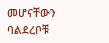መሆናቸውን ባልደረቦቹ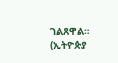ገልጸዋል።
(ኢትዮጵያ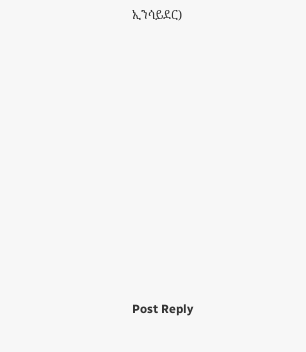ኢንሳይደር)













Post Reply